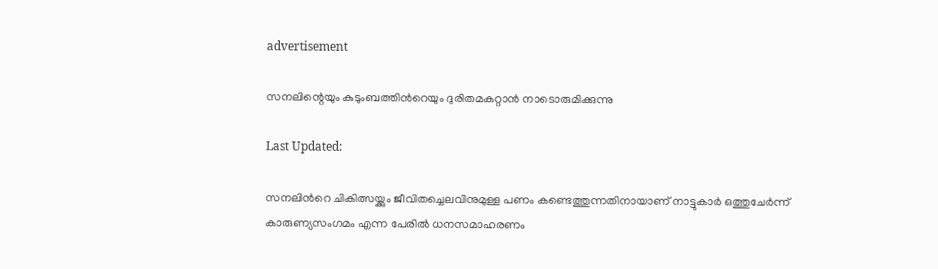advertisement

സനലിന്റെയും കുടുംബത്തിന്‍റെയും ദുരിതമകറ്റാൻ നാടൊരുമിക്കുന്നു

Last Updated:

സനലിന്‍റെ ചികിത്സയ്ക്കും ജീവിതച്ചെലവിനുമുള്ള പണം കണ്ടെത്തുന്നതിനായാണ് നാട്ടുകാർ ഒത്തുചേർന്ന് കാരുണ്യസംഗമം എന്ന പേരിൽ ധനസമാഹരണം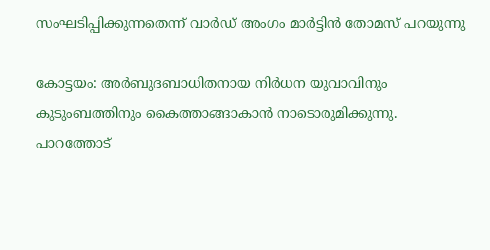സംഘടിപ്പിക്കുന്നതെന്ന് വാർഡ് അംഗം മാർട്ടിൻ തോമസ് പറയുന്നു

കോട്ടയം: അർബുദബാധിതനായ നിർധന യുവാവിനും കുടുംബത്തിനും കൈത്താങ്ങാകാൻ നാടൊരുമിക്കുന്നു. പാറത്തോട്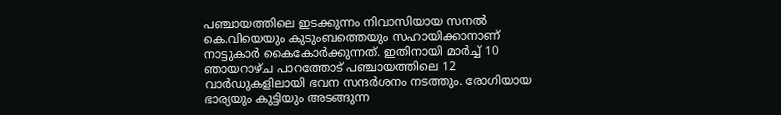പഞ്ചായത്തിലെ ഇടക്കുന്നം നിവാസിയായ സനൽ കെ.വിയെയും കുടുംബത്തെയും സഹായിക്കാനാണ് നാട്ടുകാർ കൈകോർക്കുന്നത്. ഇതിനായി മാർച്ച് 10 ഞായറാഴ്ച പാറത്തോട് പഞ്ചായത്തിലെ 12 വാർഡുകളിലായി ഭവന സന്ദർശനം നടത്തും. രോഗിയായ ഭാര്യയും കുട്ടിയും അടങ്ങുന്ന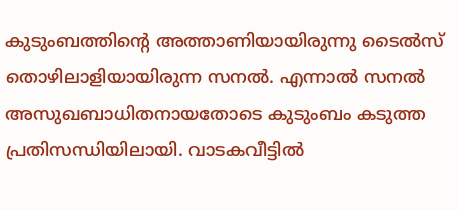കുടുംബത്തിന്‍റെ അത്താണിയായിരുന്നു ടൈൽസ് തൊഴിലാളിയായിരുന്ന സനൽ. എന്നാൽ സനൽ അസുഖബാധിതനായതോടെ കുടുംബം കടുത്ത പ്രതിസന്ധിയിലായി. വാടകവീട്ടിൽ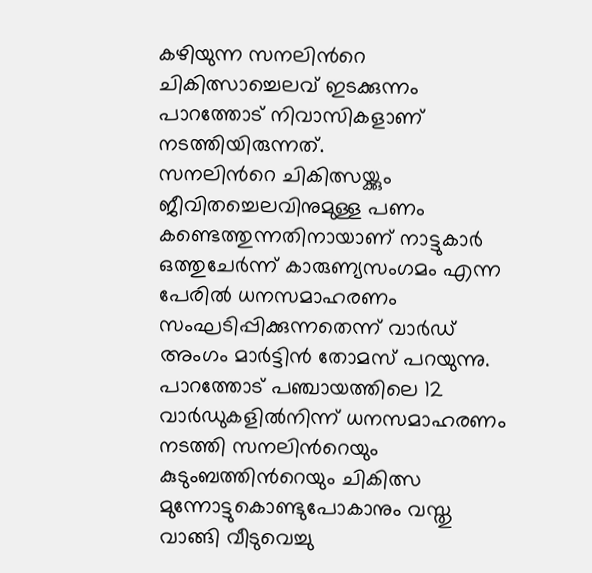കഴിയുന്ന സനലിന്‍റെ ചികിത്സാച്ചെലവ് ഇടക്കുന്നം പാറത്തോട് നിവാസികളാണ് നടത്തിയിരുന്നത്.
സനലിന്‍റെ ചികിത്സയ്ക്കും ജീവിതച്ചെലവിനുമുള്ള പണം കണ്ടെത്തുന്നതിനായാണ് നാട്ടുകാർ ഒത്തുചേർന്ന് കാരുണ്യസംഗമം എന്ന പേരിൽ ധനസമാഹരണം സംഘടിപ്പിക്കുന്നതെന്ന് വാർഡ് അംഗം മാർട്ടിൻ തോമസ് പറയുന്നു. പാറത്തോട് പഞ്ചായത്തിലെ 12 വാർഡുകളിൽനിന്ന് ധനസമാഹരണം നടത്തി സനലിന്‍റെയും കുടുംബത്തിന്‍റെയും ചികിത്സ മുന്നോട്ടുകൊണ്ടുപോകാനും വസ്തു വാങ്ങി വീടുവെച്ചു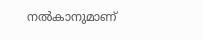നൽകാനുമാണ്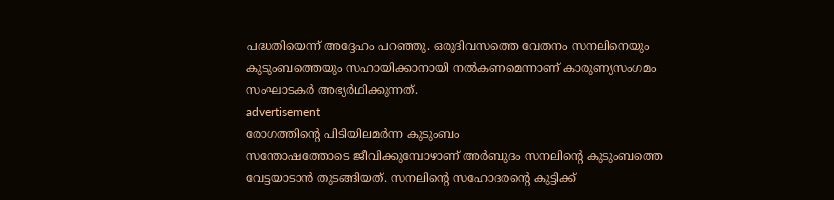പദ്ധതിയെന്ന് അദ്ദേഹം പറഞ്ഞു. ഒരുദിവസത്തെ വേതനം സനലിനെയും കുടുംബത്തെയും സഹായിക്കാനായി നൽകണമെന്നാണ് കാരുണ്യസംഗമം സംഘാടകർ അഭ്യർഥിക്കുന്നത്.
advertisement
രോഗത്തിന്‍റെ പിടിയിലമർന്ന കുടുംബം
സന്തോഷത്തോടെ ജീവിക്കുമ്പോഴാണ് അർബുദം സനലിന്‍റെ കുടുംബത്തെ വേട്ടയാടാൻ തുടങ്ങിയത്. സനലിന്‍റെ സഹോദരന്‍റെ കുട്ടിക്ക്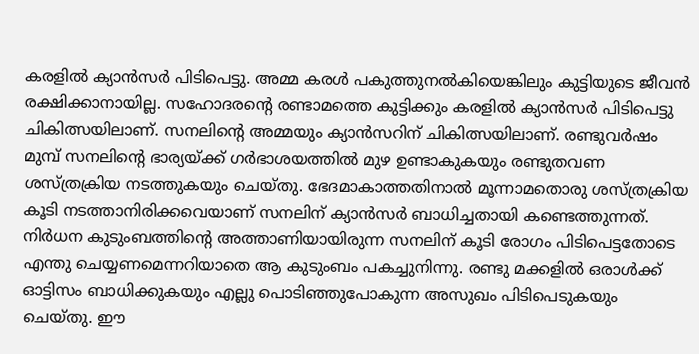കരളിൽ ക്യാൻസർ പിടിപെട്ടു. അമ്മ കരൾ പകുത്തുനൽകിയെങ്കിലും കുട്ടിയുടെ ജീവൻ രക്ഷിക്കാനായില്ല. സഹോദരന്‍റെ രണ്ടാമത്തെ കുട്ടിക്കും കരളിൽ ക്യാൻസർ പിടിപെട്ടു ചികിത്സയിലാണ്. സനലിന്‍റെ അമ്മയും ക്യാൻസറിന് ചികിത്സയിലാണ്. രണ്ടുവർഷം മുമ്പ് സനലിന്‍റെ ഭാര്യയ്ക്ക് ഗർഭാശയത്തിൽ മുഴ ഉണ്ടാകുകയും രണ്ടുതവണ ശസ്ത്രക്രിയ നടത്തുകയും ചെയ്തു. ഭേദമാകാത്തതിനാൽ മൂന്നാമതൊരു ശസ്ത്രക്രിയ കൂടി നടത്താനിരിക്കവെയാണ് സനലിന് ക്യാൻസർ ബാധിച്ചതായി കണ്ടെത്തുന്നത്. നിർധന കുടുംബത്തിന്‍റെ അത്താണിയായിരുന്ന സനലിന് കൂടി രോഗം പിടിപെട്ടതോടെ എന്തു ചെയ്യണമെന്നറിയാതെ ആ കുടുംബം പകച്ചുനിന്നു. രണ്ടു മക്കളിൽ ഒരാൾക്ക് ഓട്ടിസം ബാധിക്കുകയും എല്ലു പൊടിഞ്ഞുപോകുന്ന അസുഖം പിടിപെടുകയും ചെയ്തു. ഈ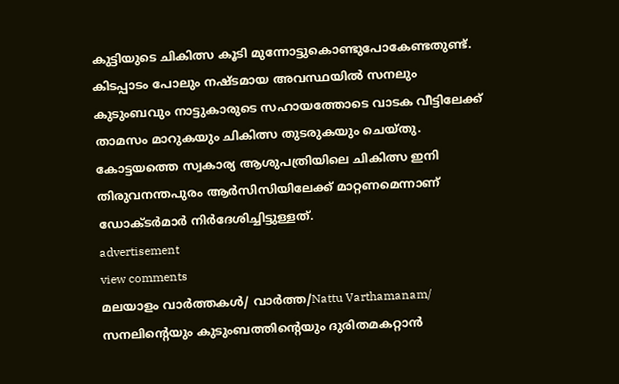കുട്ടിയുടെ ചികിത്സ കൂടി മുന്നോട്ടുകൊണ്ടുപോകേണ്ടതുണ്ട്. കിടപ്പാടം പോലും നഷ്ടമായ അവസ്ഥയിൽ സനലും കുടുംബവും നാട്ടുകാരുടെ സഹായത്തോടെ വാടക വീട്ടിലേക്ക് താമസം മാറുകയും ചികിത്സ തുടരുകയും ചെയ്തു. കോട്ടയത്തെ സ്വകാര്യ ആശുപത്രിയിലെ ചികിത്സ ഇനി തിരുവനന്തപുരം ആർസിസിയിലേക്ക് മാറ്റണമെന്നാണ് ഡോക്ടർമാർ നിർദേശിച്ചിട്ടുള്ളത്.
advertisement
view comments
മലയാളം വാർത്തകൾ/ വാർത്ത/Nattu Varthamanam/
സനലിന്റെയും കുടുംബത്തിന്‍റെയും ദുരിതമകറ്റാൻ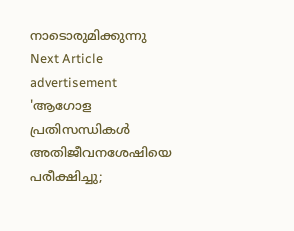നാടൊരുമിക്കുന്നു
Next Article
advertisement
'ആഗോള പ്രതിസന്ധികൾ അതിജീവനശേഷിയെ പരീക്ഷിച്ചു;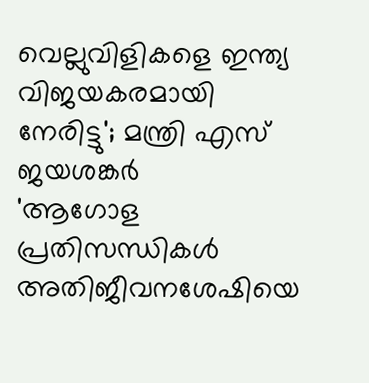വെല്ലുവിളികളെ ഇന്ത്യ വിജയകരമായി നേരിട്ടു'; മന്ത്രി എസ് ജയശങ്കർ
'ആഗോള പ്രതിസന്ധികൾ അതിജീവനശേഷിയെ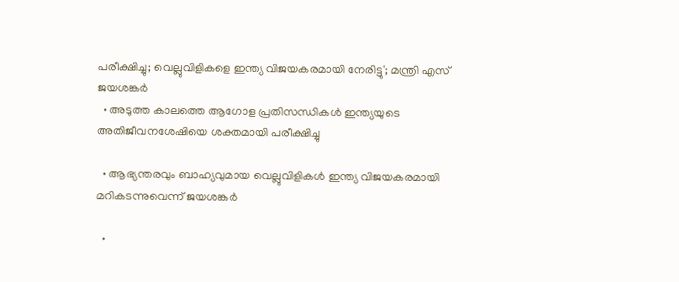പരീക്ഷിച്ചു; വെല്ലുവിളികളെ ഇന്ത്യ വിജയകരമായി നേരിട്ടു'; മന്ത്രി എസ് ജയശങ്കർ
  • അടുത്ത കാലത്തെ ആഗോള പ്രതിസന്ധികൾ ഇന്ത്യയുടെ അതിജീവനശേഷിയെ ശക്തമായി പരീക്ഷിച്ചു

  • ആഭ്യന്തരവും ബാഹ്യവുമായ വെല്ലുവിളികൾ ഇന്ത്യ വിജയകരമായി മറികടന്നുവെന്ന് ജയശങ്കർ

  •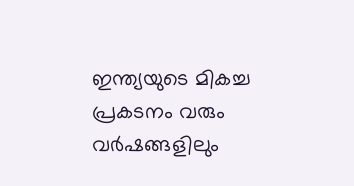ഇന്ത്യയുടെ മികച്ച പ്രകടനം വരും വർഷങ്ങളിലും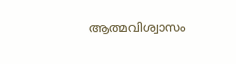ആത്മവിശ്വാസം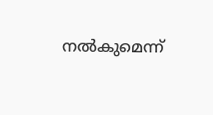നൽകുമെന്ന്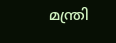മന്ത്രി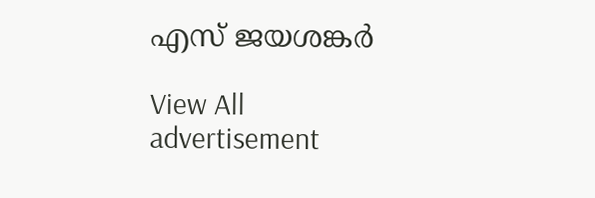എസ് ജയശങ്കർ

View All
advertisement